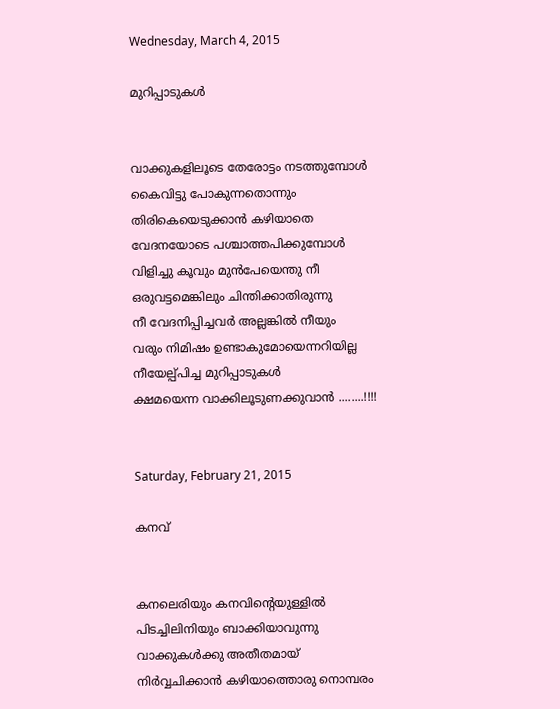Wednesday, March 4, 2015

മുറിപ്പാടുകള്‍


വാക്കുകളിലൂടെ തേരോട്ടം നടത്തുമ്പോള്‍
കൈവിട്ടു പോകുന്നതൊന്നും
തിരികെയെടുക്കാന്‍ കഴിയാതെ
വേദനയോടെ പശ്ചാത്തപിക്കുമ്പോള്‍
വിളിച്ചു കൂവും മുന്‍പേയെന്തു നീ
ഒരുവട്ടമെങ്കിലും ചിന്തിക്കാതിരുന്നു
നീ വേദനിപ്പിച്ചവര്‍ അല്ലങ്കില്‍ നീയും
വരും നിമിഷം ഉണ്ടാകുമോയെന്നറിയില്ല
നീയേല്പ്പിച്ച മുറിപ്പാടുകള്‍
ക്ഷമയെന്ന വാക്കിലൂടുണക്കുവാന്‍ ........!!!!


Saturday, February 21, 2015

കനവ്


കനലെരിയും കനവിന്റെയുള്ളില്‍
പിടച്ചിലിനിയും ബാക്കിയാവുന്നു
വാക്കുകള്‍ക്കു അതീതമായ്
നിര്‍വ്വചിക്കാന്‍ കഴിയാത്തൊരു നൊമ്പരം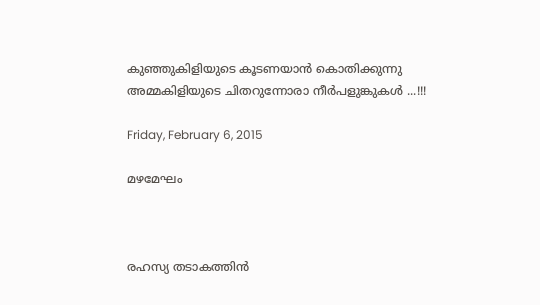കുഞ്ഞുകിളിയുടെ കൂടണയാന്‍ കൊതിക്കുന്നു
അമ്മകിളിയുടെ ചിതറുന്നോരാ നീര്‍പളുങ്കുകള്‍ ...!!!

Friday, February 6, 2015

മഴമേഘം



രഹസ്യ തടാകത്തിന്‍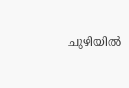ചുഴിയില്‍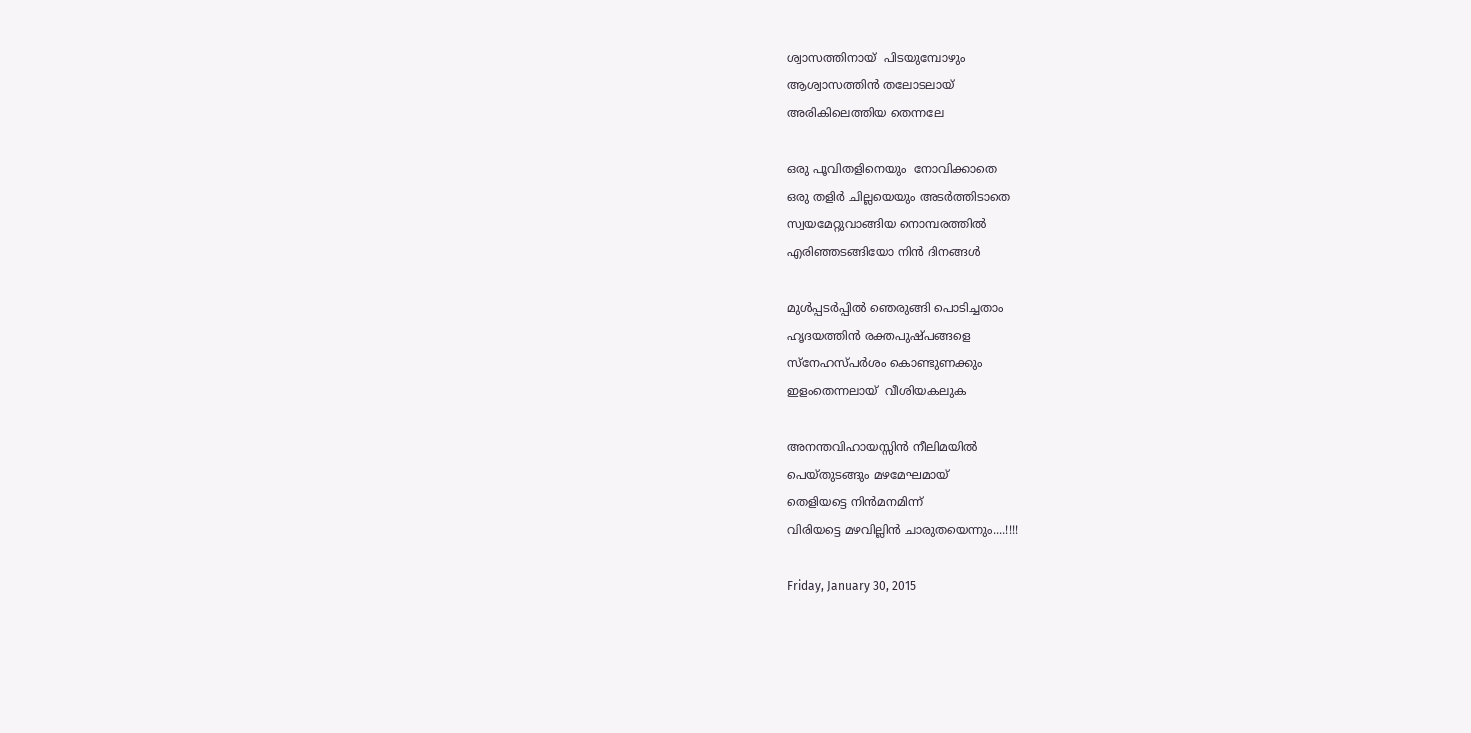ശ്വാസത്തിനായ്  പിടയുമ്പോഴും
ആശ്വാസത്തിന്‍ തലോടലായ്
അരികിലെത്തിയ തെന്നലേ

ഒരു പൂവിതളിനെയും  നോവിക്കാതെ
ഒരു തളിര്‍ ചില്ലയെയും അടര്‍ത്തിടാതെ
സ്വയമേറ്റുവാങ്ങിയ നൊമ്പരത്തില്‍
എരിഞ്ഞടങ്ങിയോ നിന്‍ ദിനങ്ങള്‍

മുള്‍പ്പടര്‍പ്പില്‍ ഞെരുങ്ങി പൊടിച്ചതാം
ഹൃദയത്തിന്‍ രക്തപുഷ്പങ്ങളെ
സ്നേഹസ്പര്‍ശം കൊണ്ടുണക്കും
ഇളംതെന്നലായ്  വീശിയകലുക

അനന്തവിഹായസ്സിന്‍ നീലിമയില്‍
പെയ്തുടങ്ങും മഴമേഘമായ്
തെളിയട്ടെ നിന്‍മനമിന്ന്
വിരിയട്ടെ മഴവില്ലിന്‍ ചാരുതയെന്നും....!!!!

Friday, January 30, 2015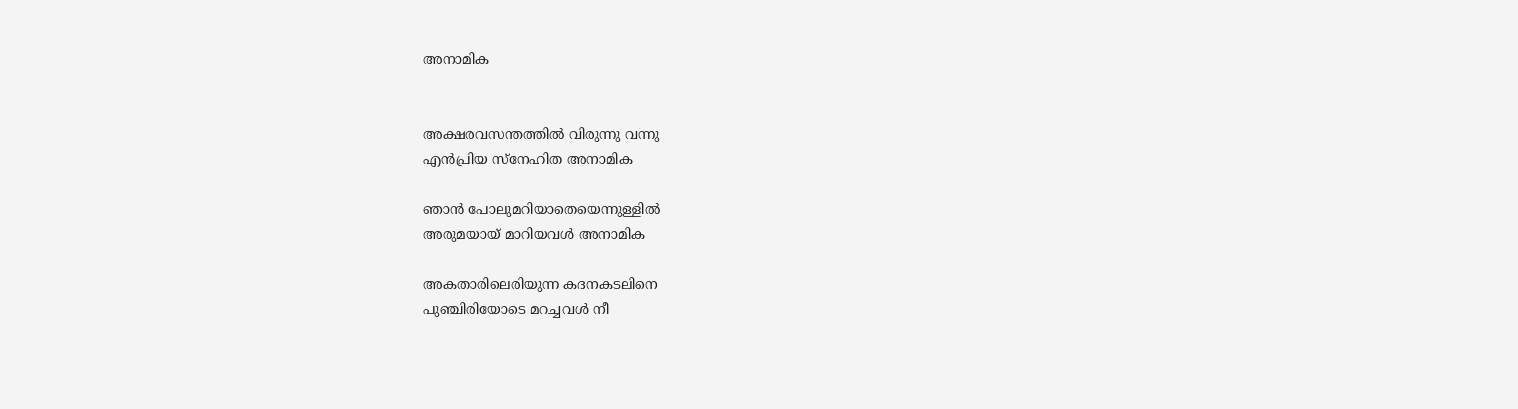അനാമിക


അക്ഷരവസന്തത്തില്‍ വിരുന്നു വന്നു
എന്‍പ്രിയ സ്നേഹിത അനാമിക

ഞാന്‍ പോലുമറിയാതെയെന്നുള്ളില്‍
അരുമയായ് മാറിയവള്‍ അനാമിക

അകതാരിലെരിയുന്ന കദനകടലിനെ
പുഞ്ചിരിയോടെ മറച്ചവള്‍ നീ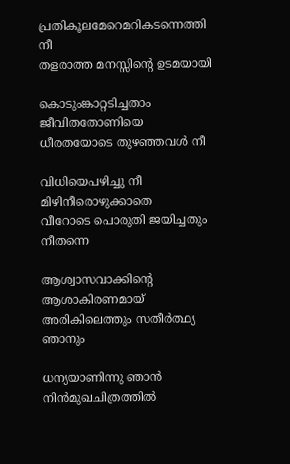പ്രതികൂലമേറെമറികടന്നെത്തി നീ
തളരാത്ത മനസ്സിന്റെ ഉടമയായി

കൊടുംങ്കാറ്റടിച്ചതാം ജീവിതതോണിയെ
ധീരതയോടെ തുഴഞ്ഞവള്‍ നീ

വിധിയെപഴിച്ചു നീ മിഴിനീരൊഴുക്കാതെ
വീറോടെ പൊരുതി ജയിച്ചതും നീതന്നെ

ആശ്വാസവാക്കിന്റെ ആശാകിരണമായ്
അരികിലെത്തും സതീര്‍ത്ഥ്യ ഞാനും

ധന്യയാണിന്നു ഞാന്‍ നിന്‍മുഖചിത്രത്തില്‍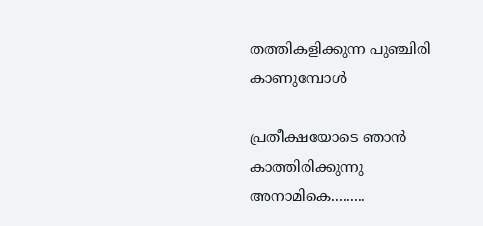തത്തികളിക്കുന്ന പുഞ്ചിരി കാണുമ്പോള്‍

പ്രതീക്ഷയോടെ ഞാന്‍ കാത്തിരിക്കുന്നു
അനാമികെ.........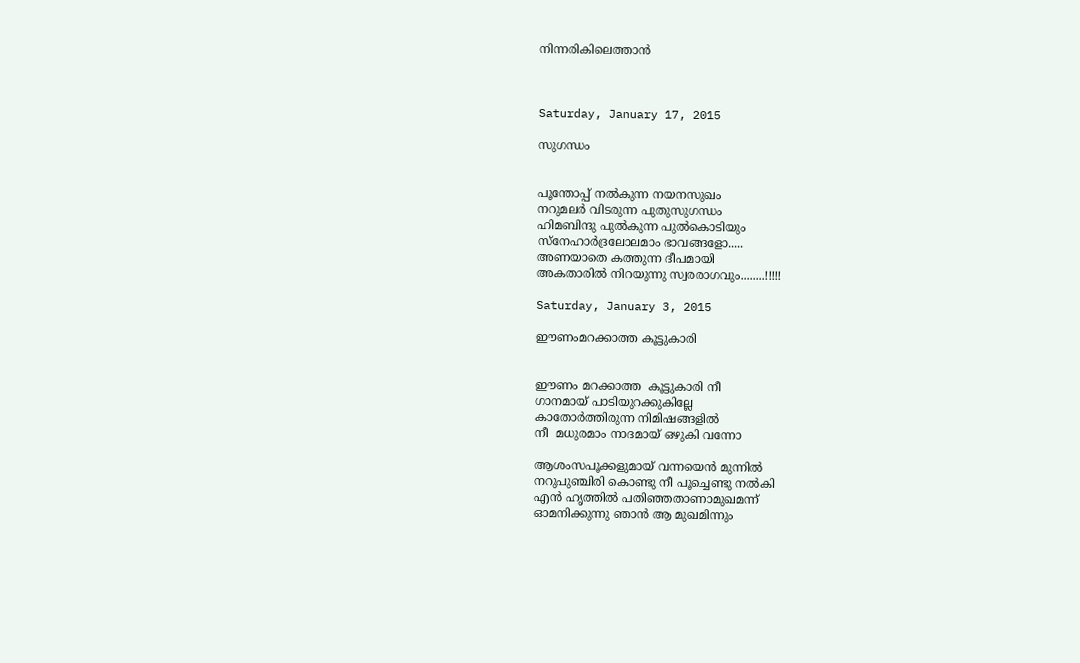നിന്നരികിലെത്താന്‍



Saturday, January 17, 2015

സുഗന്ധം


പൂന്തോപ്പ്‌ നല്‍കുന്ന നയനസുഖം
നറുമലര്‍ വിടരുന്ന പുതുസുഗന്ധം
ഹിമബിന്ദു പുല്‍കുന്ന പുല്‍കൊടിയും
സ്നേഹാര്‍ദ്രലോലമാം ഭാവങ്ങളോ.....
അണയാതെ കത്തുന്ന ദീപമായി
അകതാരില്‍ നിറയുന്നു സ്വരരാഗവും........!!!!!

Saturday, January 3, 2015

ഈണംമറക്കാത്ത കൂട്ടുകാരി


ഈണം മറക്കാത്ത  കൂട്ടുകാരി നീ
ഗാനമായ് പാടിയുറക്കുകില്ലേ
കാതോര്‍ത്തിരുന്ന നിമിഷങ്ങളില്‍
നീ  മധുരമാം നാദമായ് ഒഴുകി വന്നോ

ആശംസപൂക്കളുമായ്‌ വന്നയെന്‍ മുന്നില്‍
നറുപുഞ്ചിരി കൊണ്ടു നീ പൂച്ചെണ്ടു നല്‍കി
എന്‍ ഹൃത്തില്‍ പതിഞ്ഞതാണാമുഖമന്ന്‍
ഓമനിക്കുന്നു ഞാന്‍ ആ മുഖമിന്നും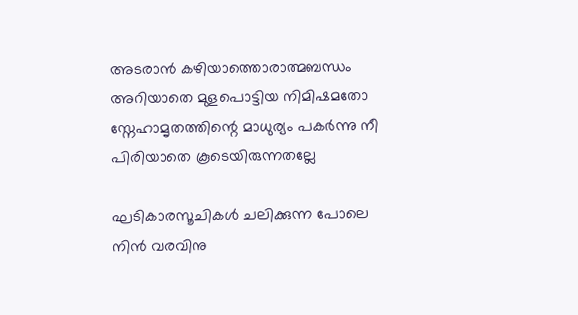അടരാന്‍ കഴിയാത്തൊരാത്മബന്ധം
അറിയാതെ മുളപൊട്ടിയ നിമിഷമതോ
സ്നേഹാമൃതത്തിന്റെ മാധുര്യം പകര്‍ന്നു നീ
പിരിയാതെ കൂടെയിരുന്നതല്ലേ

ഘടികാരസൂചികള്‍ ചലിക്കുന്ന പോലെ
നിന്‍ വരവിനു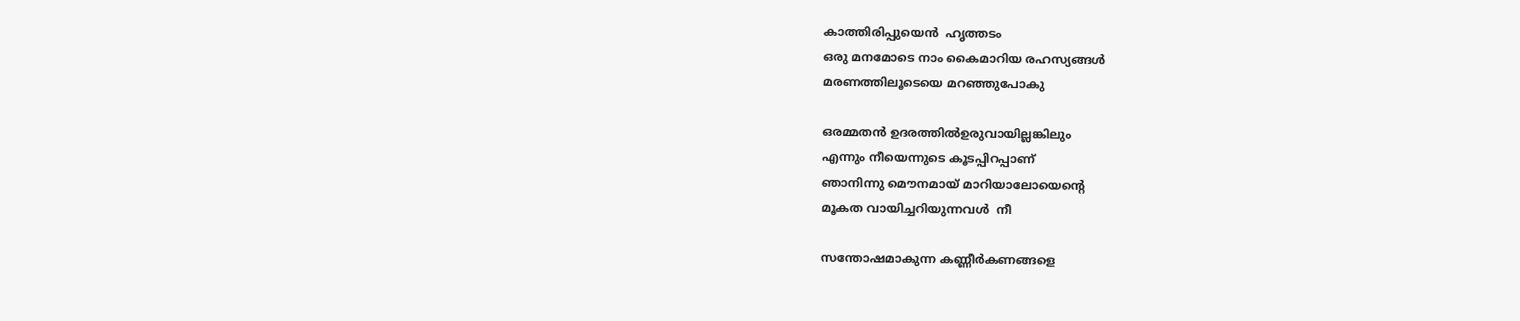കാത്തിരിപ്പുയെന്‍  ഹൃത്തടം
ഒരു മനമോടെ നാം കൈമാറിയ രഹസ്യങ്ങള്‍
മരണത്തിലൂടെയെ മറഞ്ഞുപോകു

ഒരമ്മതന്‍ ഉദരത്തില്‍ഉരുവായില്ലങ്കിലും
എന്നും നീയെന്നുടെ കൂടപ്പിറപ്പാണ്
ഞാനിന്നു മൌനമായ് മാറിയാലോയെന്റെ
മൂകത വായിച്ചറിയുന്നവള്‍  നീ

സന്തോഷമാകുന്ന കണ്ണീര്‍കണങ്ങളെ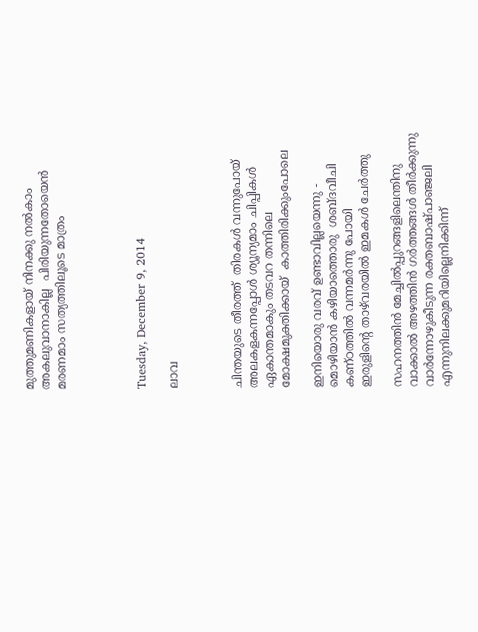മുത്തുമണികളായ് നിനക്കു നല്‍കാം
അകലുവാനാകില്ല  പിരിയുന്നതോയെന്‍
മരണമാം സത്യത്തിലൂടെ മാത്രം




Tuesday, December 9, 2014

ലാവ



ചിന്തയുടെ തീരത്ത്  തിരകള്‍ വന്നുപോയ്
അലകളകന്നപ്പോള്‍ ശ്യൂന്യമാം ചിപ്പികള്‍
ഏകാന്തമാകും തടവറ തന്നിലെ
മോക്ഷമുക്തിക്കായ്‌  കാത്തിരിക്കുംപോലെ

ഇനിയൊരു വരവ് ഉണ്ടാവില്ലയെന്നു -
മൊഴിയാന്‍ കഴിയാത്തൊരു  ശബ്ദവീചി
കണ്ഠത്തില്‍ വന്നമര്‍ന്നു പോയി
ഇരുളിന്റെ താഴ്‌വരയില്‍ ഇമകള്‍ ചേര്‍ത്തു

സഹനത്തിന്‍ മേച്ചില്‍പ്പുറങ്ങളിലെന്തിനു
വാക്കാല്‍ അഴത്തിന്‍ ഗര്‍ത്തങ്ങള്‍ തീര്‍ക്കുന്നു
വാര്‍ന്നോഴുകീടുന്ന രക്തബാഷ്പാഞ്ജലി
എന്നുനിലക്കുമറിയില്ലെനിക്കിന്ന്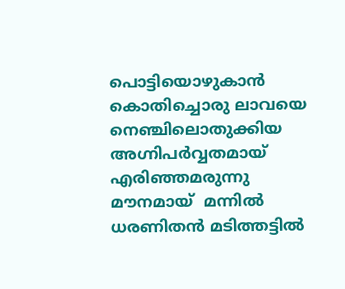പൊട്ടിയൊഴുകാന്‍ കൊതിച്ചൊരു ലാവയെ
നെഞ്ചിലൊതുക്കിയ അഗ്നിപര്‍വ്വതമായ്
എരിഞ്ഞമരുന്നു മൗനമായ്  മന്നില്‍
ധരണിതന്‍ മടിത്തട്ടില്‍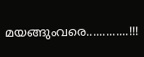മയങ്ങുംവരെ.............!!!